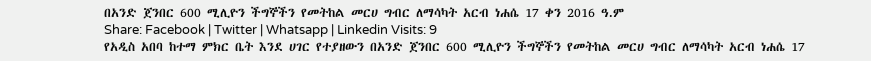በአንድ ጀንበር 600 ሚሊዮን ችግኞችን የመትከል መርሀ ግብር ለማሳካት አርብ ነሐሴ 17 ቀን 2016 ዓ.ም
Share: Facebook | Twitter | Whatsapp | Linkedin Visits: 9
የአዲስ አበባ ከተማ ምክር ቤት እንደ ሀገር የተያዘውን በአንድ ጀንበር 600 ሚሊዮን ችግኞችን የመትከል መርሀ ግብር ለማሳካት አርብ ነሐሴ 17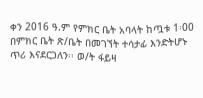ቀን 2016 ዓ.ም የምክር ቤት አባላት ከጧቱ 1፡00 በምክር ቤት ጽ/ቤት በመገኘት ተሳታፊ እንድትሆኑ ጥሪ እናደርጋለን፡፡ ወ/ት ፋይዛ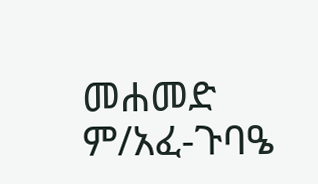መሐመድ ም/አፈ-ጉባዔ